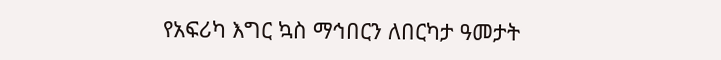የአፍሪካ እግር ኳስ ማኅበርን ለበርካታ ዓመታት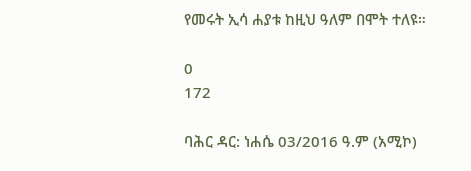የመሩት ኢሳ ሐያቱ ከዚህ ዓለም በሞት ተለዩ።

0
172

ባሕር ዳር: ነሐሴ 03/2016 ዓ.ም (አሚኮ)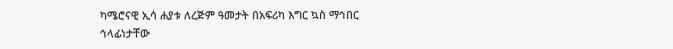ካሜሮናዊ ኢሳ ሐያቱ ለረጅም ዓመታት በአፍሪካ እግር ኳስ ማኅበር ኅላፊነታቸው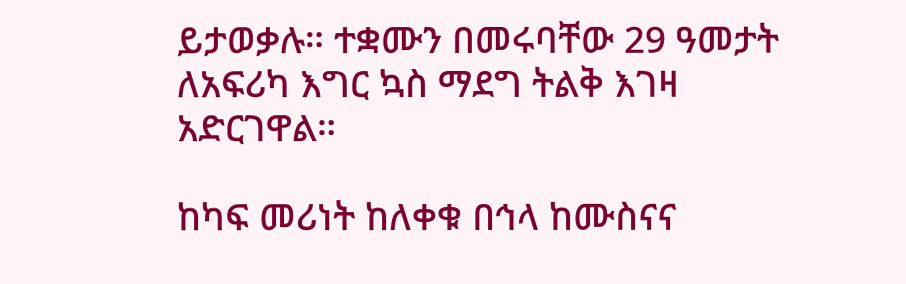ይታወቃሉ። ተቋሙን በመሩባቸው 29 ዓመታት ለአፍሪካ እግር ኳስ ማደግ ትልቅ እገዛ አድርገዋል።

ከካፍ መሪነት ከለቀቁ በኅላ ከሙስናና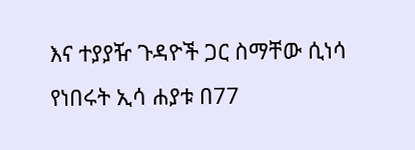እና ተያያዥ ጉዳዮች ጋር ስማቸው ሲነሳ የነበሩት ኢሳ ሐያቱ በ77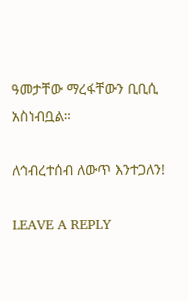ዓመታቸው ማረፋቸውን ቢቢሲ አስነብቧል።

ለኅብረተሰብ ለውጥ እንተጋለን!

LEAVE A REPLY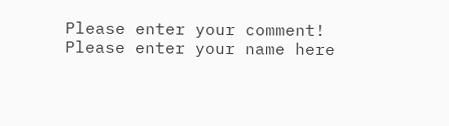Please enter your comment!
Please enter your name here